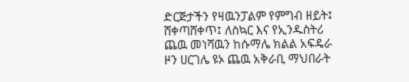ድርጅታችን የዛዉንፓልም የምግብ ዘይት፤ ሸቀጣሸቀጥ፤ ለስኳር እና የኢንዱስትሪ ጨዉ መነሻዉን ከሱማሌ ክልል አፍዴራ ዞን ሀርገሌ ዩኦ ጨዉ አቅራቢ ማህበራት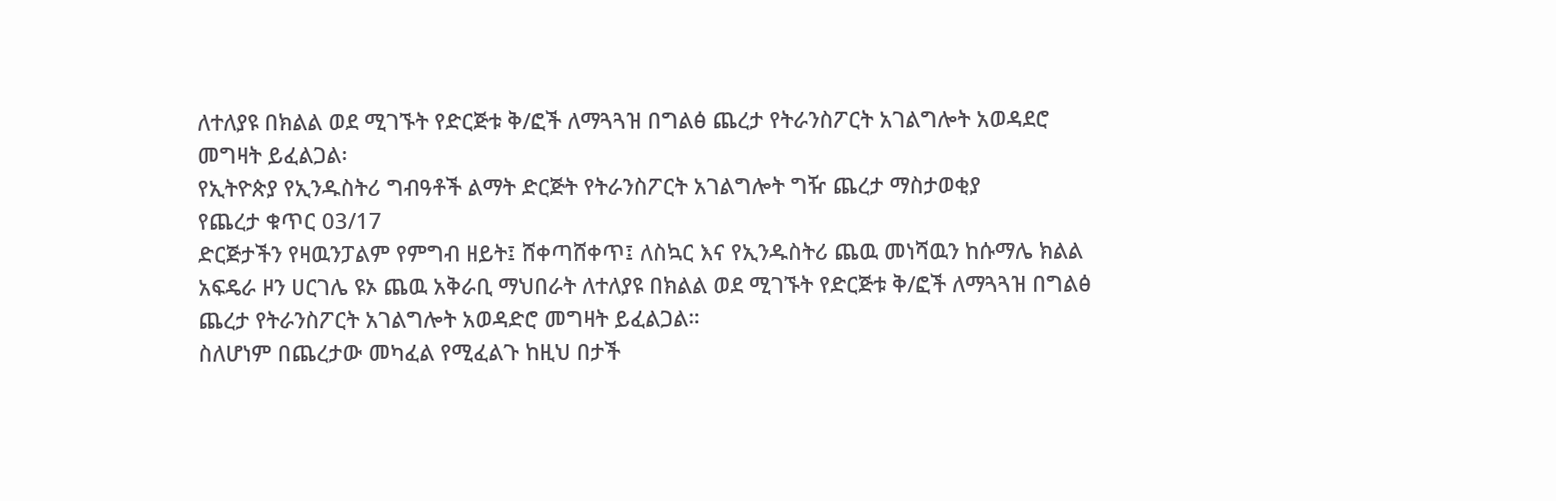ለተለያዩ በክልል ወደ ሚገኙት የድርጅቱ ቅ/ፎች ለማጓጓዝ በግልፅ ጨረታ የትራንስፖርት አገልግሎት አወዳደሮ መግዛት ይፈልጋል፡
የኢትዮጵያ የኢንዱስትሪ ግብዓቶች ልማት ድርጅት የትራንስፖርት አገልግሎት ግዥ ጨረታ ማስታወቂያ
የጨረታ ቁጥር 03/17
ድርጅታችን የዛዉንፓልም የምግብ ዘይት፤ ሸቀጣሸቀጥ፤ ለስኳር እና የኢንዱስትሪ ጨዉ መነሻዉን ከሱማሌ ክልል አፍዴራ ዞን ሀርገሌ ዩኦ ጨዉ አቅራቢ ማህበራት ለተለያዩ በክልል ወደ ሚገኙት የድርጅቱ ቅ/ፎች ለማጓጓዝ በግልፅ ጨረታ የትራንስፖርት አገልግሎት አወዳድሮ መግዛት ይፈልጋል።
ስለሆነም በጨረታው መካፈል የሚፈልጉ ከዚህ በታች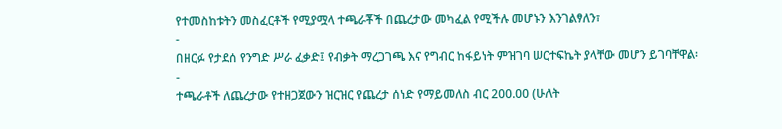የተመስከቱትን መስፈርቶች የሚያሟላ ተጫራቾች በጨረታው መካፈል የሚችሉ መሆኑን እንገልፃለን፣
-
በዘርፉ የታደሰ የንግድ ሥራ ፈቃድ፤ የብቃት ማረጋገጫ እና የግብር ከፋይነት ምዝገባ ሠርተፍኬት ያላቸው መሆን ይገባቸዋል፡
-
ተጫራቶች ለጨረታው የተዘጋጀውን ዝርዝር የጨረታ ሰነድ የማይመለስ ብር 200.00 (ሁለት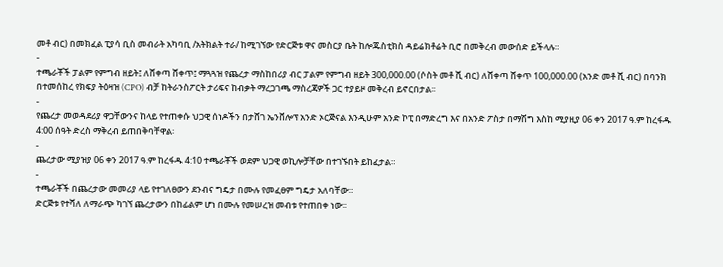መቶ ብር) በመክፈል ፒያሳ ቢስ መብራት አካባቢ /አትክልት ተራ/ ከሚገኘው የድርጅቱ ዋና መስርያ ቤት ከሎጁስቲክስ ዳይሬክቶሬት ቢሮ በመቅረብ መውሰድ ይችላሉ።
-
ተጫራቾች ፓልም የምግብ ዘይት፤ ለሸቀጣ ሸቀጥ፤ ማጓጓዝ የጨረታ ማስከበሪያ ብር ፓልም የምግብ ዘይት 300,000.00 (ሶስት መቶ ሺ ብር) ለሸቀጣ ሸቀጥ 100,000.00 (አንድ መቶ ሺ ብር) በባንክ በተመሰከረ የክፍያ ትዕዛዝ (CPO) ብቻ ከትራንስፖርት ታሪፍና ከብቃት ማረጋገጫ ማስረጃዎች ጋር ተያይዞ መቅረብ ይኖርበታል፡፡
-
የጨረታ መወዳደሪያ ዋጋቸውንና ከላይ የተጠቀሱ ህጋዊ ሰነዶችን በታሸገ ኤንቨሎፕ አንድ ኦርጅናል እንዲሁም አንድ ኮፒ በማድረግ እና በአንድ ፖስታ በማሽግ እስከ ሚያዚያ 06 ቀን 2017 ዓ.ም ከረፋዱ 4:00 ሰዓት ድረስ ማቅረብ ይጠበቅባቸዋል፡
-
ጨረታው ሚያዝያ 06 ቀን 2017 ዓ.ም ከረፋዱ 4:10 ተጫራቾች ወደም ህጋዊ ወኪሎቻቸው በተገኙበት ይከፈታል።
-
ተጫራቾች በጨረታው መመሪያ ላይ የተገለፀውን ደንብና ግዴታ በሙሉ የመፈፀም ግዴታ አለባቸው።
ድርጅቱ የተሻለ ለማራጭ ካገኘ ጨረታውን በከፊልም ሆነ በሙሉ የመሠረዝ መብቱ የተጠበቀ ነው፡፡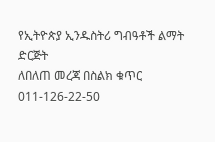የኢትዮጵያ ኢንዱስትሪ ግብዓቶች ልማት ድርጅት
ለበለጠ መረጃ በስልክ ቁጥር 011-126-22-50